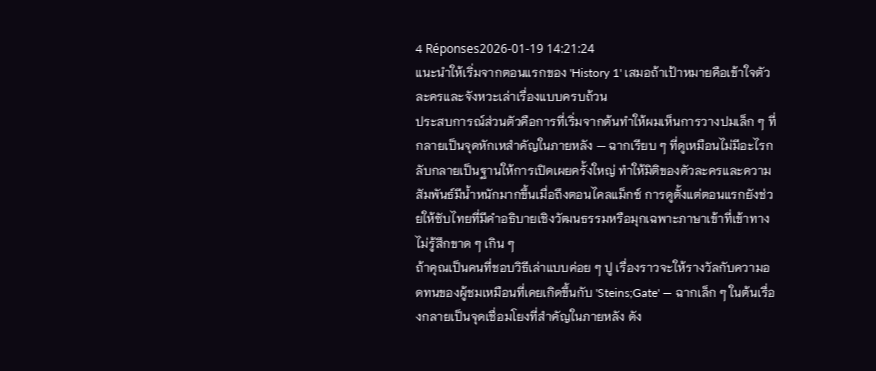4 Réponses2026-01-19 14:21:24
แนะนำให้เริ่มจากตอนแรกของ 'History 1' เสมอถ้าเป้าหมายคือเข้าใจตัวละครและจังหวะเล่าเรื่องแบบครบถ้วน
ประสบการณ์ส่วนตัวคือการที่เริ่มจากต้นทำให้ผมเห็นการวางปมเล็ก ๆ ที่กลายเป็นจุดหักเหสำคัญในภายหลัง — ฉากเรียบ ๆ ที่ดูเหมือนไม่มีอะไรกลับกลายเป็นฐานให้การเปิดเผยครั้งใหญ่ ทำให้มิติของตัวละครและความสัมพันธ์มีน้ำหนักมากขึ้นเมื่อถึงตอนไคลแม็กซ์ การดูตั้งแต่ตอนแรกยังช่วยให้ซับไทยที่มีคำอธิบายเชิงวัฒนธรรมหรือมุกเฉพาะภาษาเข้าที่เข้าทาง ไม่รู้สึกขาด ๆ เกิน ๆ
ถ้าคุณเป็นคนที่ชอบวิธีเล่าแบบค่อย ๆ ปู เรื่องราวจะให้รางวัลกับความอดทนของผู้ชมเหมือนที่เคยเกิดขึ้นกับ 'Steins;Gate' — ฉากเล็ก ๆ ในต้นเรื่องกลายเป็นจุดเชื่อมโยงที่สำคัญในภายหลัง ดัง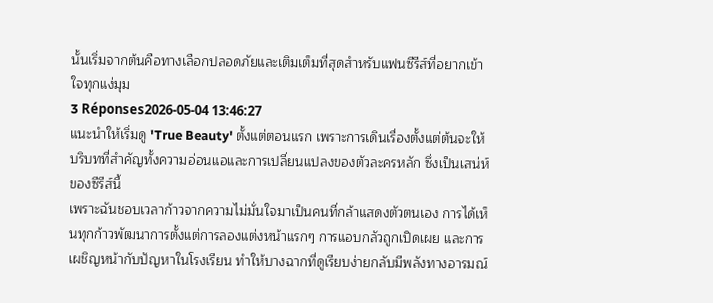นั้นเริ่มจากต้นคือทางเลือกปลอดภัยและเติมเต็มที่สุดสำหรับแฟนซีรีส์ที่อยากเข้าใจทุกแง่มุม
3 Réponses2026-05-04 13:46:27
แนะนำให้เริ่มดู 'True Beauty' ตั้งแต่ตอนแรก เพราะการเดินเรื่องตั้งแต่ต้นจะให้บริบทที่สำคัญทั้งความอ่อนแอและการเปลี่ยนแปลงของตัวละครหลัก ซึ่งเป็นเสน่ห์ของซีรีส์นี้
เพราะฉันชอบเวลาก้าวจากความไม่มั่นใจมาเป็นคนที่กล้าแสดงตัวตนเอง การได้เห็นทุกก้าวพัฒนาการตั้งแต่การลองแต่งหน้าแรกๆ การแอบกลัวถูกเปิดเผย และการเผชิญหน้ากับปัญหาในโรงเรียน ทำให้บางฉากที่ดูเรียบง่ายกลับมีพลังทางอารมณ์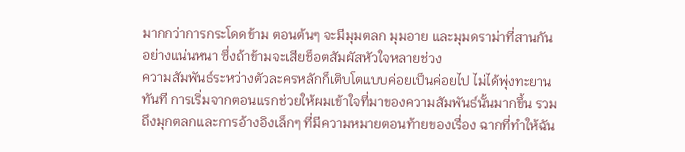มากกว่าการกระโดดข้าม ตอนต้นๆ จะมีมุมตลก มุมอาย และมุมดราม่าที่สานกันอย่างแน่นหนา ซึ่งถ้าข้ามจะเสียช็อตสัมผัสหัวใจหลายช่วง
ความสัมพันธ์ระหว่างตัวละครหลักก็เติบโตแบบค่อยเป็นค่อยไป ไม่ได้พุ่งทะยานทันที การเริ่มจากตอนแรกช่วยให้ผมเข้าใจที่มาของความสัมพันธ์นั้นมากขึ้น รวมถึงมุกตลกและการอ้างอิงเล็กๆ ที่มีความหมายตอนท้ายของเรื่อง ฉากที่ทำให้ฉัน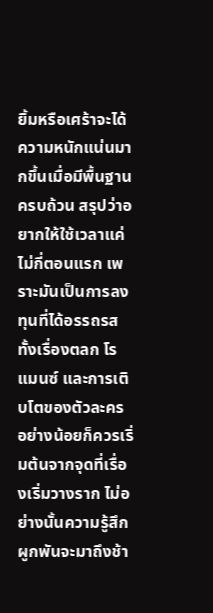ยิ้มหรือเศร้าจะได้ความหนักแน่นมากขึ้นเมื่อมีพื้นฐานครบถ้วน สรุปว่าอยากให้ใช้เวลาแค่ไม่กี่ตอนแรก เพราะมันเป็นการลงทุนที่ได้อรรถรสทั้งเรื่องตลก โรแมนซ์ และการเติบโตของตัวละคร อย่างน้อยก็ควรเริ่มต้นจากจุดที่เรื่องเริ่มวางราก ไม่อย่างนั้นความรู้สึกผูกพันจะมาถึงช้า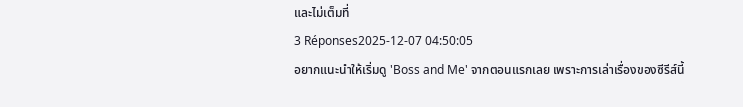และไม่เต็มที่
3 Réponses2025-12-07 04:50:05
อยากแนะนำให้เริ่มดู 'Boss and Me' จากตอนแรกเลย เพราะการเล่าเรื่องของซีรีส์นี้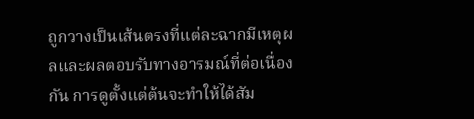ถูกวางเป็นเส้นตรงที่แต่ละฉากมีเหตุผลและผลตอบรับทางอารมณ์ที่ต่อเนื่องกัน การดูตั้งแต่ต้นจะทำให้ได้สัม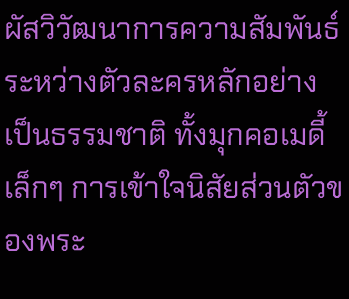ผัสวิวัฒนาการความสัมพันธ์ระหว่างตัวละครหลักอย่างเป็นธรรมชาติ ทั้งมุกคอเมดี้เล็กๆ การเข้าใจนิสัยส่วนตัวของพระ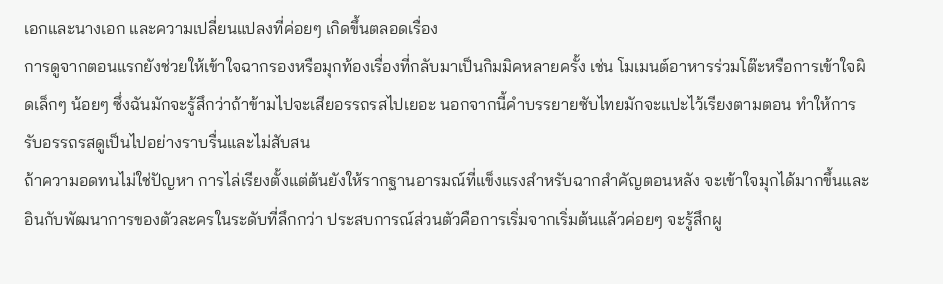เอกและนางเอก และความเปลี่ยนแปลงที่ค่อยๆ เกิดขึ้นตลอดเรื่อง
การดูจากตอนแรกยังช่วยให้เข้าใจฉากรองหรือมุกท้องเรื่องที่กลับมาเป็นกิมมิคหลายครั้ง เช่น โมเมนต์อาหารร่วมโต๊ะหรือการเข้าใจผิดเล็กๆ น้อยๆ ซึ่งฉันมักจะรู้สึกว่าถ้าข้ามไปจะเสียอรรถรสไปเยอะ นอกจากนี้คำบรรยายซับไทยมักจะแปะไว้เรียงตามตอน ทำให้การรับอรรถรสดูเป็นไปอย่างราบรื่นและไม่สับสน
ถ้าความอดทนไม่ใช่ปัญหา การไล่เรียงตั้งแต่ต้นยังให้รากฐานอารมณ์ที่แข็งแรงสำหรับฉากสำคัญตอนหลัง จะเข้าใจมุกได้มากขึ้นและอินกับพัฒนาการของตัวละครในระดับที่ลึกกว่า ประสบการณ์ส่วนตัวคือการเริ่มจากเริ่มต้นแล้วค่อยๆ จะรู้สึกผู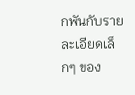กพันกับรายละเอียดเล็กๆ ของ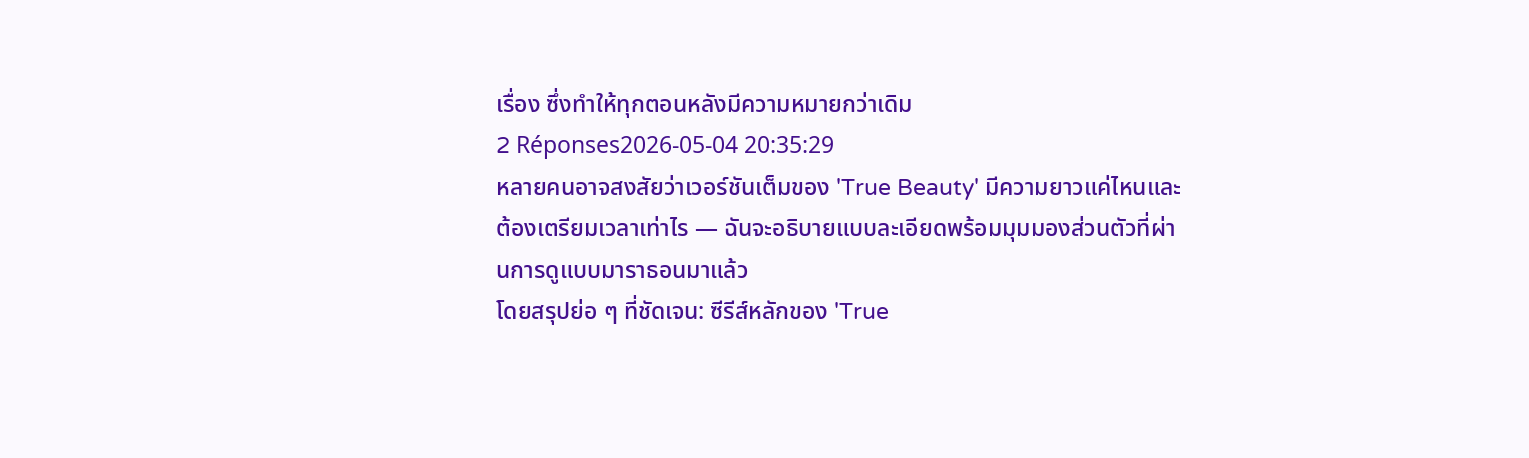เรื่อง ซึ่งทำให้ทุกตอนหลังมีความหมายกว่าเดิม
2 Réponses2026-05-04 20:35:29
หลายคนอาจสงสัยว่าเวอร์ชันเต็มของ 'True Beauty' มีความยาวแค่ไหนและต้องเตรียมเวลาเท่าไร — ฉันจะอธิบายแบบละเอียดพร้อมมุมมองส่วนตัวที่ผ่านการดูแบบมาราธอนมาแล้ว
โดยสรุปย่อ ๆ ที่ชัดเจน: ซีรีส์หลักของ 'True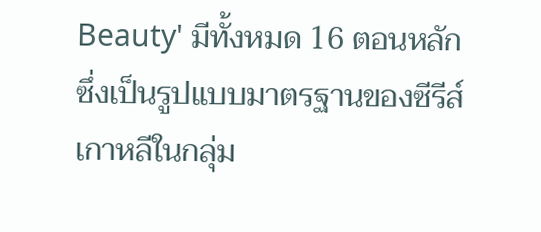Beauty' มีทั้งหมด 16 ตอนหลัก ซึ่งเป็นรูปแบบมาตรฐานของซีรีส์เกาหลีในกลุ่ม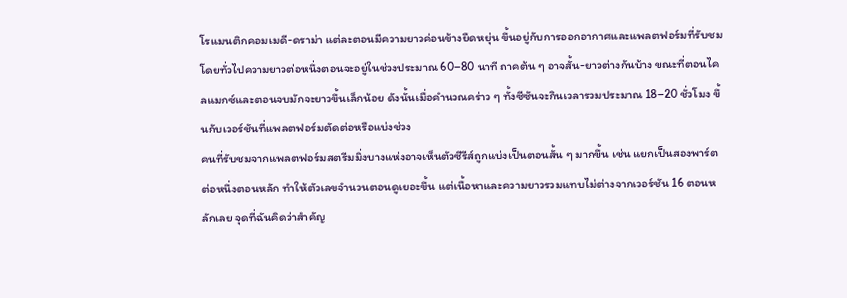โรแมนติกคอมเมดี-ดราม่า แต่ละตอนมีความยาวค่อนข้างยืดหยุ่น ขึ้นอยู่กับการออกอากาศและแพลตฟอร์มที่รับชม โดยทั่วไปความยาวต่อหนึ่งตอนจะอยู่ในช่วงประมาณ 60–80 นาที ถาคต้น ๆ อาจสั้น-ยาวต่างกันบ้าง ขณะที่ตอนไคลแมกซ์และตอนจบมักจะยาวขึ้นเล็กน้อย ดังนั้นเมื่อคำนวณคร่าว ๆ ทั้งซีซันจะกินเวลารวมประมาณ 18–20 ชั่วโมง ขึ้นกับเวอร์ชันที่แพลตฟอร์มตัดต่อหรือแบ่งช่วง
คนที่รับชมจากแพลตฟอร์มสตรีมมิ่งบางแห่งอาจเห็นตัวซีรีส์ถูกแบ่งเป็นตอนสั้น ๆ มากขึ้น เช่น แยกเป็นสองพาร์ตต่อหนึ่งตอนหลัก ทำให้ตัวเลขจำนวนตอนดูเยอะขึ้น แต่เนื้อหาและความยาวรวมแทบไม่ต่างจากเวอร์ชัน 16 ตอนหลักเลย จุดที่ฉันคิดว่าสำคัญ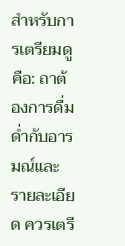สำหรับการเตรียมดูคือ: ถาต้องการดื่มด่ำกับอารมณ์และรายละเอียด ควรเตรี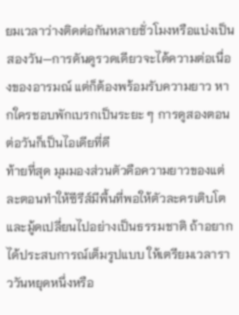ยมเวลาว่างติดต่อกันหลายชั่วโมงหรือแบ่งเป็นสองวัน—การดันดูรวดเดียวจะได้ความต่อเนื่องของอารมณ์ แต่ก็ต้องพร้อมรับความยาว หากใครชอบพักเบรกเป็นระยะ ๆ การดูสองตอนต่อวันก็เป็นไอเดียที่ดี
ท้ายที่สุด มุมมองส่วนตัวคือความยาวของแต่ละตอนทำให้ซีรีส์มีพื้นที่พอให้ตัวละครเติบโตและมู้ดเปลี่ยนไปอย่างเป็นธรรมชาติ ถ้าอยากได้ประสบการณ์เต็มรูปแบบ ให้เตรียมเวลาราววันหยุดหนึ่งหรือ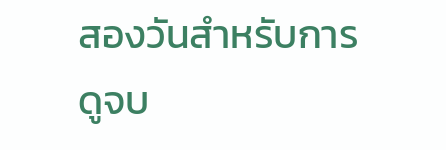สองวันสำหรับการดูจบ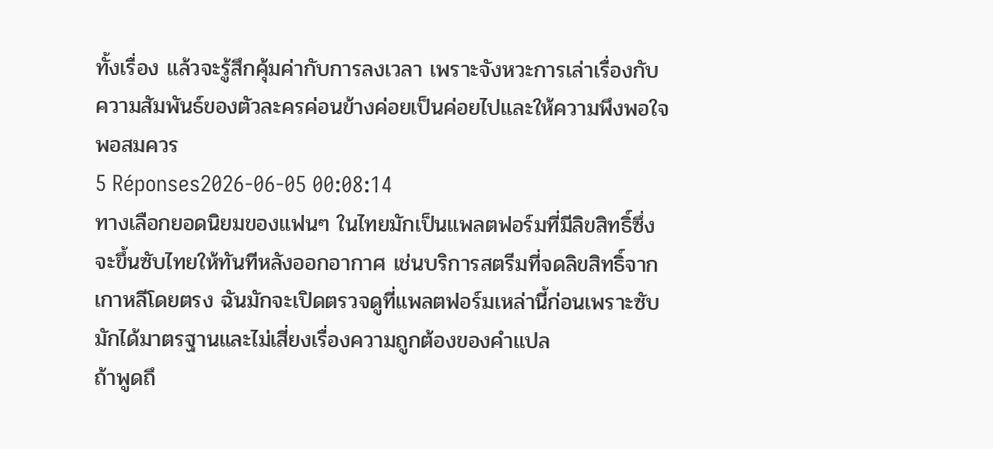ทั้งเรื่อง แล้วจะรู้สึกคุ้มค่ากับการลงเวลา เพราะจังหวะการเล่าเรื่องกับความสัมพันธ์ของตัวละครค่อนข้างค่อยเป็นค่อยไปและให้ความพึงพอใจพอสมควร
5 Réponses2026-06-05 00:08:14
ทางเลือกยอดนิยมของแฟนๆ ในไทยมักเป็นแพลตฟอร์มที่มีลิขสิทธิ์ซึ่งจะขึ้นซับไทยให้ทันทีหลังออกอากาศ เช่นบริการสตรีมที่จดลิขสิทธิ์จากเกาหลีโดยตรง ฉันมักจะเปิดตรวจดูที่แพลตฟอร์มเหล่านี้ก่อนเพราะซับมักได้มาตรฐานและไม่เสี่ยงเรื่องความถูกต้องของคำแปล
ถ้าพูดถึ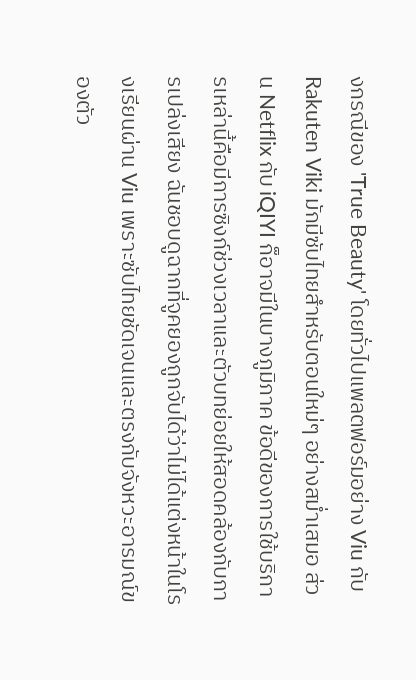งกรณีของ 'True Beauty' โดยทั่วไปแพลตฟอร์มอย่าง Viu กับ Rakuten Viki มักมีซับไทยสำหรับตอนใหม่ๆ อย่างสม่ำเสมอ ส่วน Netflix กับ iQIYI ก็อาจมีในบางภูมิภาค ข้อดีของการใช้บริการเหล่านี้คือมีการซิงก์ช่วงเวลาและตัวบทย่อยให้สอดคล้องกับการเปล่งเสียง ฉันชอบดูฉากที่จูคยองถูกจับได้ว่าไม่ได้แต่งหน้าในโรงเรียนผ่าน Viu เพราะซับไทยชัดเจนและตรงกับจังหวะอารมณ์ของตัว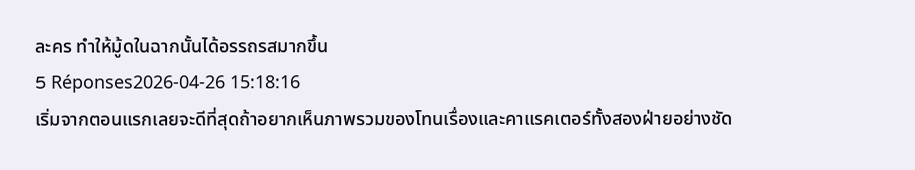ละคร ทำให้มู้ดในฉากนั้นได้อรรถรสมากขึ้น
5 Réponses2026-04-26 15:18:16
เริ่มจากตอนแรกเลยจะดีที่สุดถ้าอยากเห็นภาพรวมของโทนเรื่องและคาแรคเตอร์ทั้งสองฝ่ายอย่างชัด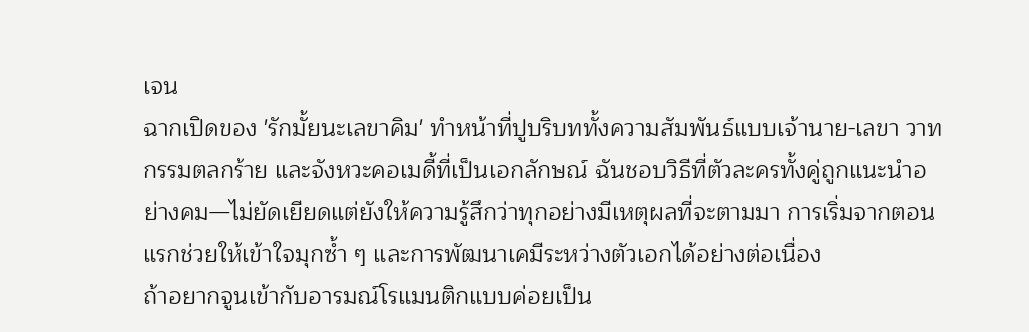เจน
ฉากเปิดของ 'รักมั้ยนะเลขาคิม' ทำหน้าที่ปูบริบททั้งความสัมพันธ์แบบเจ้านาย-เลขา วาทกรรมตลกร้าย และจังหวะคอเมดี้ที่เป็นเอกลักษณ์ ฉันชอบวิธีที่ตัวละครทั้งคู่ถูกแนะนำอย่างคม—ไม่ยัดเยียดแต่ยังให้ความรู้สึกว่าทุกอย่างมีเหตุผลที่จะตามมา การเริ่มจากตอนแรกช่วยให้เข้าใจมุกซ้ำ ๆ และการพัฒนาเคมีระหว่างตัวเอกได้อย่างต่อเนื่อง
ถ้าอยากจูนเข้ากับอารมณ์โรแมนติกแบบค่อยเป็น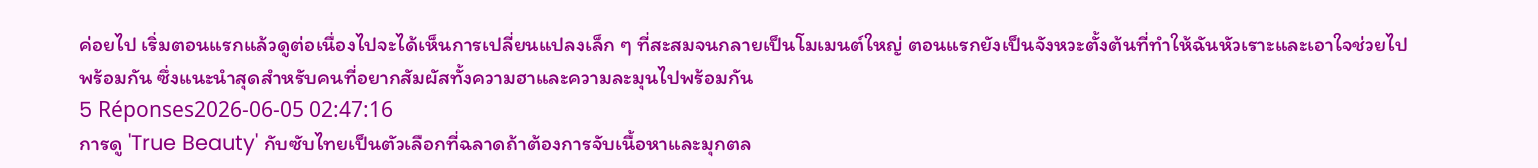ค่อยไป เริ่มตอนแรกแล้วดูต่อเนื่องไปจะได้เห็นการเปลี่ยนแปลงเล็ก ๆ ที่สะสมจนกลายเป็นโมเมนต์ใหญ่ ตอนแรกยังเป็นจังหวะตั้งต้นที่ทำให้ฉันหัวเราะและเอาใจช่วยไปพร้อมกัน ซึ่งแนะนำสุดสำหรับคนที่อยากสัมผัสทั้งความฮาและความละมุนไปพร้อมกัน
5 Réponses2026-06-05 02:47:16
การดู 'True Beauty' กับซับไทยเป็นตัวเลือกที่ฉลาดถ้าต้องการจับเนื้อหาและมุกตล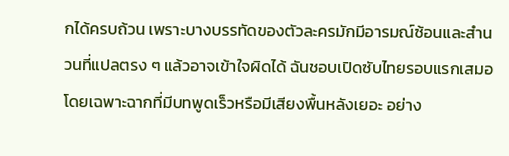กได้ครบถ้วน เพราะบางบรรทัดของตัวละครมักมีอารมณ์ซ้อนและสำนวนที่แปลตรง ๆ แล้วอาจเข้าใจผิดได้ ฉันชอบเปิดซับไทยรอบแรกเสมอ โดยเฉพาะฉากที่มีบทพูดเร็วหรือมีเสียงพื้นหลังเยอะ อย่าง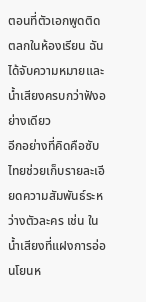ตอนที่ตัวเอกพูดติดตลกในห้องเรียน ฉันได้จับความหมายและน้ำเสียงครบกว่าฟังอย่างเดียว
อีกอย่างที่คิดคือซับไทยช่วยเก็บรายละเอียดความสัมพันธ์ระหว่างตัวละคร เช่น ในน้ำเสียงที่แฝงการอ่อนโยนห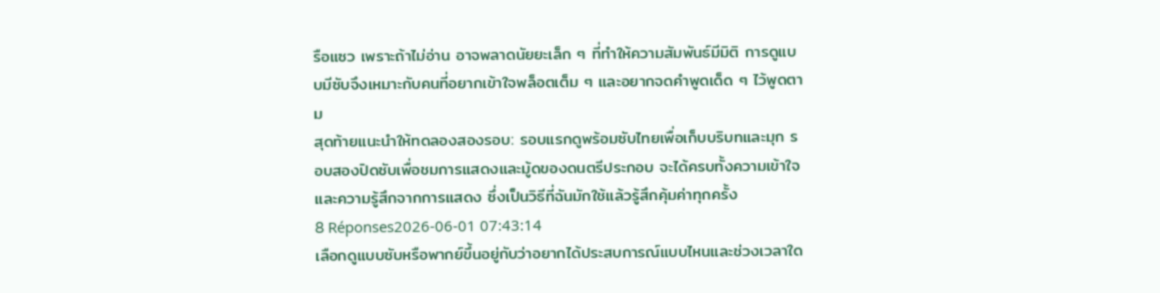รือแซว เพราะถ้าไม่อ่าน อาจพลาดนัยยะเล็ก ๆ ที่ทำให้ความสัมพันธ์มีมิติ การดูแบบมีซับจึงเหมาะกับคนที่อยากเข้าใจพล็อตเต็ม ๆ และอยากจดคำพูดเด็ด ๆ ไว้พูดตาม
สุดท้ายแนะนำให้ทดลองสองรอบ: รอบแรกดูพร้อมซับไทยเพื่อเก็บบริบทและมุก รอบสองปิดซับเพื่อชมการแสดงและมู้ดของดนตรีประกอบ จะได้ครบทั้งความเข้าใจและความรู้สึกจากการแสดง ซึ่งเป็นวิธีที่ฉันมักใช้แล้วรู้สึกคุ้มค่าทุกครั้ง
8 Réponses2026-06-01 07:43:14
เลือกดูแบบซับหรือพากย์ขึ้นอยู่กับว่าอยากได้ประสบการณ์แบบไหนและช่วงเวลาใด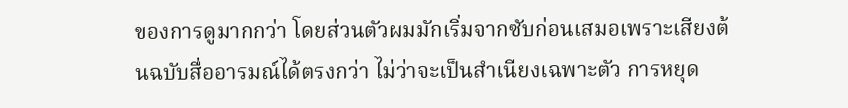ของการดูมากกว่า โดยส่วนตัวผมมักเริ่มจากซับก่อนเสมอเพราะเสียงต้นฉบับสื่ออารมณ์ได้ตรงกว่า ไม่ว่าจะเป็นสำเนียงเฉพาะตัว การหยุด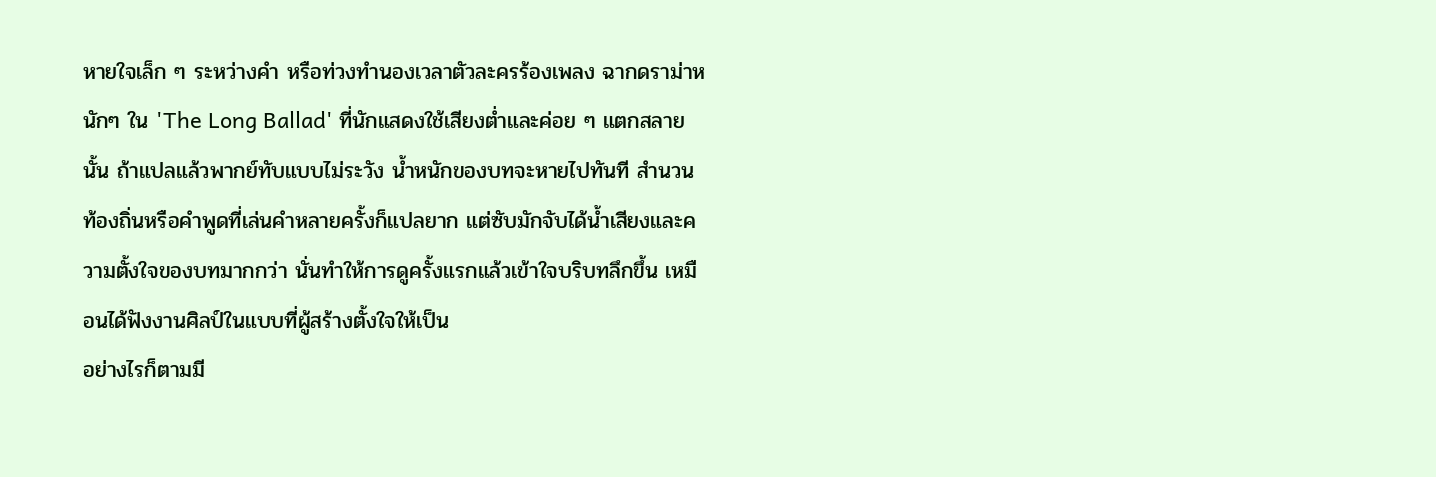หายใจเล็ก ๆ ระหว่างคำ หรือท่วงทำนองเวลาตัวละครร้องเพลง ฉากดราม่าหนักๆ ใน 'The Long Ballad' ที่นักแสดงใช้เสียงต่ำและค่อย ๆ แตกสลายนั้น ถ้าแปลแล้วพากย์ทับแบบไม่ระวัง น้ำหนักของบทจะหายไปทันที สำนวนท้องถิ่นหรือคำพูดที่เล่นคำหลายครั้งก็แปลยาก แต่ซับมักจับได้น้ำเสียงและความตั้งใจของบทมากกว่า นั่นทำให้การดูครั้งแรกแล้วเข้าใจบริบทลึกขึ้น เหมือนได้ฟังงานศิลป์ในแบบที่ผู้สร้างตั้งใจให้เป็น
อย่างไรก็ตามมี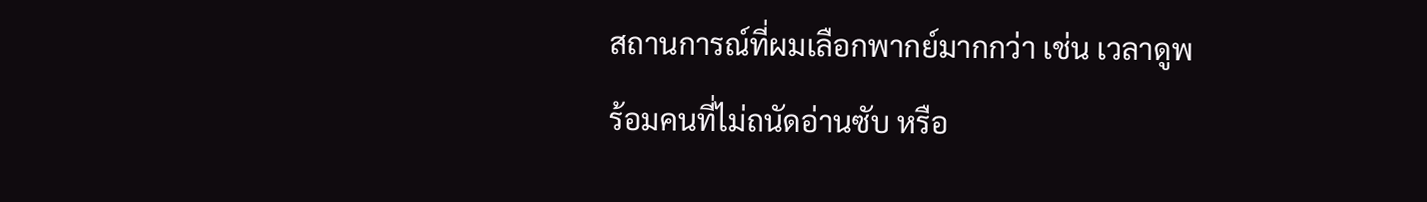สถานการณ์ที่ผมเลือกพากย์มากกว่า เช่น เวลาดูพร้อมคนที่ไม่ถนัดอ่านซับ หรือ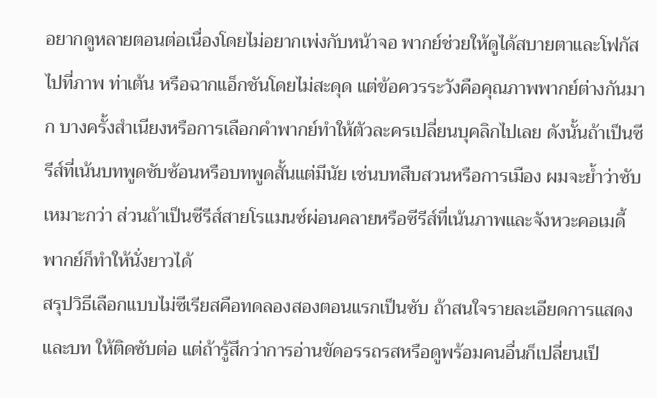อยากดูหลายตอนต่อเนื่องโดยไม่อยากเพ่งกับหน้าจอ พากย์ช่วยให้ดูได้สบายตาและโฟกัสไปที่ภาพ ท่าเต้น หรือฉากแอ็กชันโดยไม่สะดุด แต่ข้อควรระวังคือคุณภาพพากย์ต่างกันมาก บางครั้งสำเนียงหรือการเลือกคำพากย์ทำให้ตัวละครเปลี่ยนบุคลิกไปเลย ดังนั้นถ้าเป็นซีรีส์ที่เน้นบทพูดซับซ้อนหรือบทพูดสั้นแต่มีนัย เช่นบทสืบสวนหรือการเมือง ผมจะย้ำว่าซับเหมาะกว่า ส่วนถ้าเป็นซีรีส์สายโรแมนซ์ผ่อนคลายหรือซีรีส์ที่เน้นภาพและจังหวะคอเมดี้ พากย์ก็ทำให้นั่งยาวได้
สรุปวิธีเลือกแบบไม่ซีเรียสคือทดลองสองตอนแรกเป็นซับ ถ้าสนใจรายละเอียดการแสดงและบท ให้ติดซับต่อ แต่ถ้ารู้สึกว่าการอ่านขัดอรรถรสหรือดูพร้อมคนอื่นก็เปลี่ยนเป็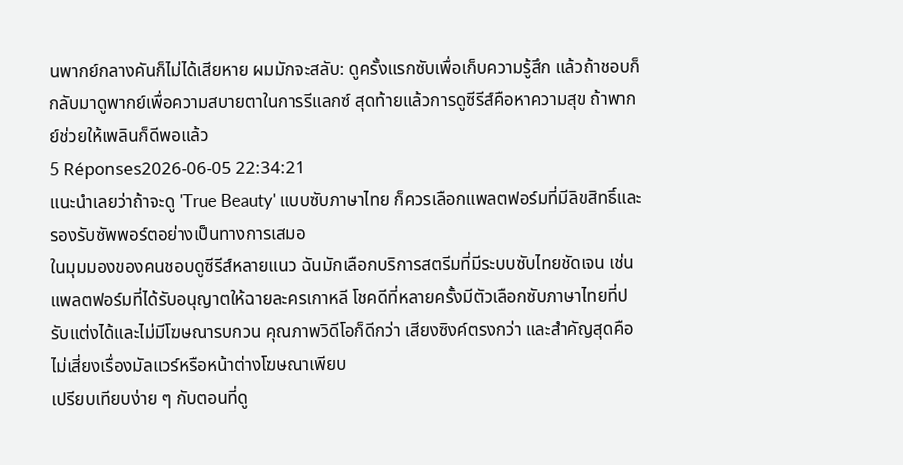นพากย์กลางคันก็ไม่ได้เสียหาย ผมมักจะสลับ: ดูครั้งแรกซับเพื่อเก็บความรู้สึก แล้วถ้าชอบก็กลับมาดูพากย์เพื่อความสบายตาในการรีแลกซ์ สุดท้ายแล้วการดูซีรีส์คือหาความสุข ถ้าพากย์ช่วยให้เพลินก็ดีพอแล้ว
5 Réponses2026-06-05 22:34:21
แนะนำเลยว่าถ้าจะดู 'True Beauty' แบบซับภาษาไทย ก็ควรเลือกแพลตฟอร์มที่มีลิขสิทธิ์และรองรับซัพพอร์ตอย่างเป็นทางการเสมอ
ในมุมมองของคนชอบดูซีรีส์หลายแนว ฉันมักเลือกบริการสตรีมที่มีระบบซับไทยชัดเจน เช่น แพลตฟอร์มที่ได้รับอนุญาตให้ฉายละครเกาหลี โชคดีที่หลายครั้งมีตัวเลือกซับภาษาไทยที่ปรับแต่งได้และไม่มีโฆษณารบกวน คุณภาพวิดีโอก็ดีกว่า เสียงซิงค์ตรงกว่า และสำคัญสุดคือไม่เสี่ยงเรื่องมัลแวร์หรือหน้าต่างโฆษณาเพียบ
เปรียบเทียบง่าย ๆ กับตอนที่ดู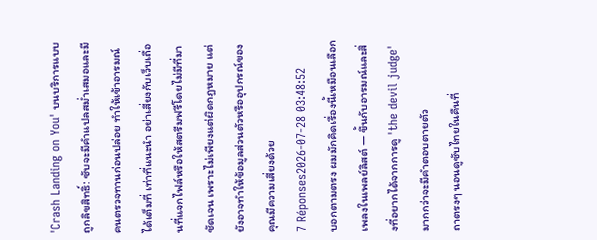'Crash Landing on You' บนบริการแบบถูกลิขสิทธิ์: ซับจะมีคำแปลสม่ำเสมอและมีคนตรวจทานก่อนปล่อย ทำให้เข้าอารมณ์ได้เต็มที่ เท่าที่แนะนำ อย่าเสี่ยงกับเว็บเถื่อนที่แจกไฟล์หรือให้สตรีมฟรีโดยไม่มีที่มาชัดเจน เพราะไม่เพียงแต่ผิดกฎหมาย แต่ยังอาจทำให้ข้อมูลส่วนตัวหรืออุปกรณ์ของคุณมีความเสี่ยงด้วย
7 Réponses2026-07-28 03:48:52
บอกตามตรง ผมมักคิดเรื่องนี้เหมือนเลือกเพลงในเพลย์ลิสต์ — ขึ้นกับอารมณ์และสิ่งที่อยากได้จากการดู 'the devil judge' มากกว่าจะมีคำตอบตายตัว
ถาตรงๆ นอนดูซับไทยในคืนที่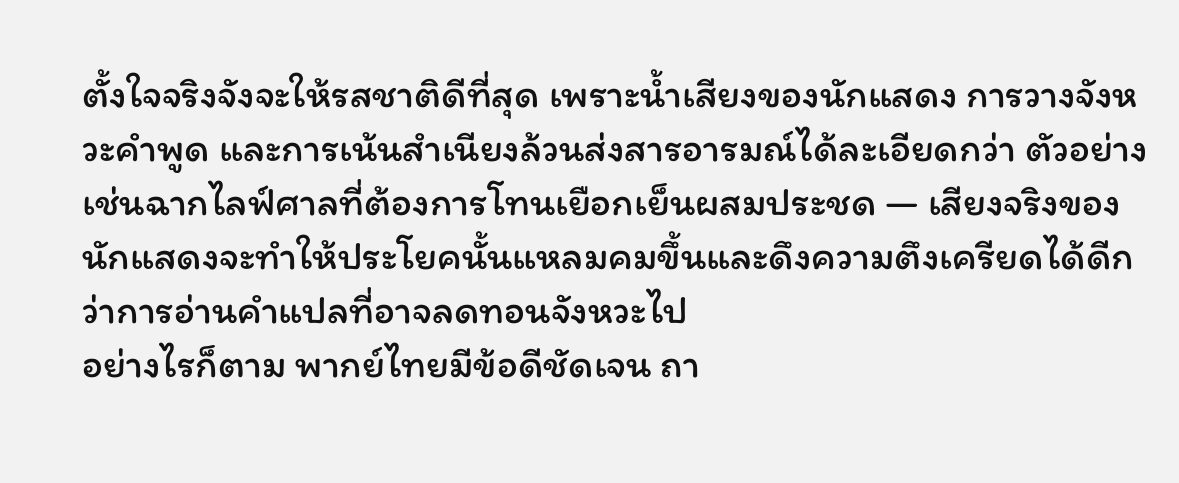ตั้งใจจริงจังจะให้รสชาติดีที่สุด เพราะน้ำเสียงของนักแสดง การวางจังหวะคำพูด และการเน้นสำเนียงล้วนส่งสารอารมณ์ได้ละเอียดกว่า ตัวอย่างเช่นฉากไลฟ์ศาลที่ต้องการโทนเยือกเย็นผสมประชด — เสียงจริงของนักแสดงจะทำให้ประโยคนั้นแหลมคมขึ้นและดึงความตึงเครียดได้ดีกว่าการอ่านคำแปลที่อาจลดทอนจังหวะไป
อย่างไรก็ตาม พากย์ไทยมีข้อดีชัดเจน ถา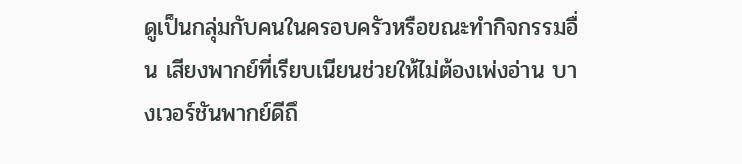ดูเป็นกลุ่มกับคนในครอบครัวหรือขณะทำกิจกรรมอื่น เสียงพากย์ที่เรียบเนียนช่วยให้ไม่ต้องเพ่งอ่าน บางเวอร์ชันพากย์ดีถึ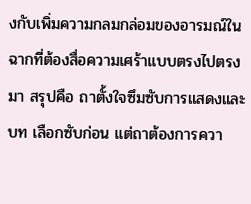งกับเพิ่มความกลมกล่อมของอารมณ์ในฉากที่ต้องสื่อความเศร้าแบบตรงไปตรงมา สรุปคือ ถาตั้งใจซึมซับการแสดงและบท เลือกซับก่อน แต่ถาต้องการควา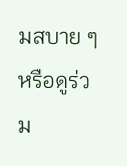มสบาย ๆ หรือดูร่วม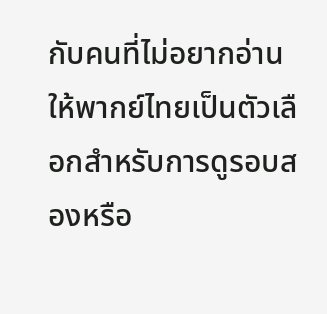กับคนที่ไม่อยากอ่าน ให้พากย์ไทยเป็นตัวเลือกสำหรับการดูรอบสองหรือ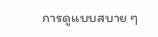การดูแบบสบาย ๆ